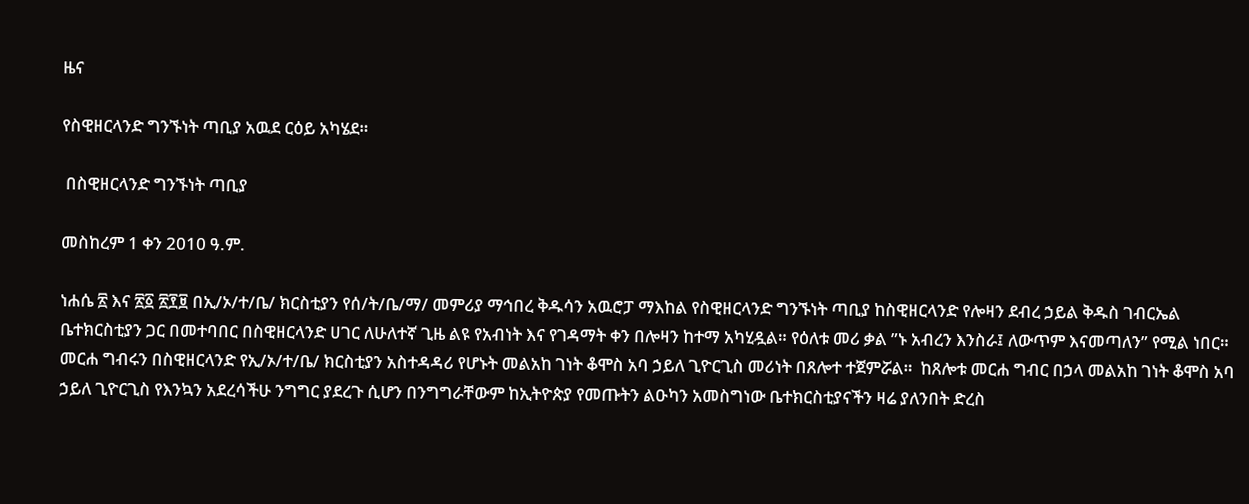ዜና

የስዊዘርላንድ ግንኙነት ጣቢያ አዉደ ርዕይ አካሄደ።

 በስዊዘርላንድ ግንኙነት ጣቢያ

መስከረም 1 ቀን 2010 ዓ.ም.

ነሐሴ ፳ እና ፳፩ ፳፻፱ በኢ/ኦ/ተ/ቤ/ ክርስቲያን የሰ/ት/ቤ/ማ/ መምሪያ ማኅበረ ቅዱሳን አዉሮፓ ማእከል የስዊዘርላንድ ግንኙነት ጣቢያ ከስዊዘርላንድ የሎዛን ደብረ ኃይል ቅዱስ ገብርኤል ቤተክርስቲያን ጋር በመተባበር በስዊዘርላንድ ሀገር ለሁለተኛ ጊዜ ልዩ የአብነት እና የገዳማት ቀን በሎዛን ከተማ አካሂዷል። የዕለቱ መሪ ቃል ”ኑ አብረን እንስራ፤ ለውጥም እናመጣለን” የሚል ነበር። መርሐ ግብሩን በስዊዘርላንድ የኢ/ኦ/ተ/ቤ/ ክርስቲያን አስተዳዳሪ የሆኑት መልአከ ገነት ቆሞስ አባ ኃይለ ጊዮርጊስ መሪነት በጸሎተ ተጀምሯል።  ከጸሎቱ መርሐ ግብር በኃላ መልአከ ገነት ቆሞስ አባ ኃይለ ጊዮርጊስ የእንኳን አደረሳችሁ ንግግር ያደረጉ ሲሆን በንግግራቸውም ከኢትዮጵያ የመጡትን ልዑካን አመስግነው ቤተክርስቲያናችን ዛሬ ያለንበት ድረስ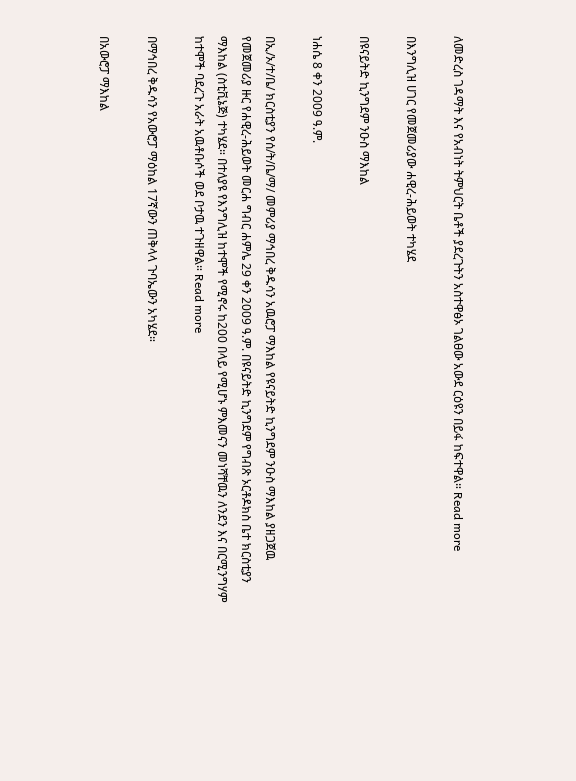ለመድረስ ገዳማት እና የአብነት ትምህርት ቤቶች ያደረጉትን አስተዋፅኦ ገልፀው አውደ ርዕዩን በይፋ ከፍተዋል። Read more

በእንግሊዝ ሀገር የመጀመሪያው ሐዊረ-ሕይወት ተካሄደ

በዩናይትድ ኪንግደም ንዑስ ማእከል

ነሐሴ 8 ቀን 2009 ዓ.ም.

በኢ/ኦ/ተ/ቤ/ ክርስቲያን የሰ/ት/ቤ/ማ/ መምሪያ ማኅበረ ቅዱሳን አዉሮፓ ማእከል የዩናይትድ ኪንግደም ንዑስ ማእከል ያዘጋጀዉ የመጀመሪያ ዙር የሐዊረ-ሕይወት መርሐ ግብር ሐምሌ 29 ቀን 2009 ዓ.ም. በዩናይትድ ኪንግደም የግብጽ ኦርቶዶክስ ቤተ ክርስቲያን ማእከል (ስቲቪኔጅ) ተካሄደ። በተለያዩ የእንግሊዝ ከተሞች የሚኖሩ ከ200 በላይ የሚሆኑ ምእመናን መነሻቸዉን ለንደን እና በርሚንግሃም ከተሞች ባደረጉ አራት አዉቶቡሶች ወደ ቦታዉ ተጉዘዋል። Read more

በማኅበረ ቅዱሳን የአውሮፓ ማዕከል 17ኛውን ጠቅላላ ጉባኤውን አካሄደ።

በአውሮፓ ማእከል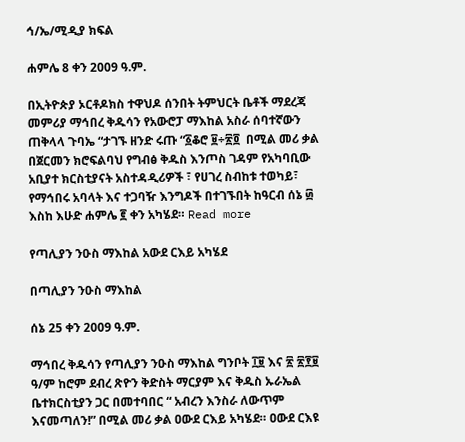ኅ/ኤ/ሚዲያ ክፍል

ሐምሌ 8 ቀን 2009 ዓ.ም.

በኢትዮጵያ ኦርቶዶክስ ተዋህዶ ሰንበት ትምህርት ቤቶች ማደረጃ መምሪያ ማኅበረ ቅዱሳን የአውሮፓ ማእከል አስራ ሰባተኛውን ጠቅላላ ጉባኤ “ታገኙ ዘንድ ሩጡ “፩ቆሮ ፱÷፳፬  በሚል መሪ ቃል በጀርመን ክሮፍልባህ የግብፅ ቅዱስ እንጦስ ገዳም የአካባቢው አቢያተ ክርስቲያናት አስተዳዲሪዎች ፣ የሀገረ ስብከቱ ተወካይ፣ የማኅበሩ አባላት እና ተጋባዥ እንግዶች በተገኙበት ከዓርብ ሰኔ ፴ እስከ እሁድ ሐምሌ ፪ ቀን አካሄደ። Read more

የጣሊያን ንዑስ ማእከል አውደ ርእይ አካሄደ

በጣሊያን ንዑስ ማእከል

ሰኔ 25 ቀን 2009 ዓ.ም.

ማኅበረ ቅዱሳን የጣሊያን ንዑስ ማእከል ግንቦት ፲፱ እና ፳ ፳፻፱ ዓ/ም ከሮም ደብረ ጽዮን ቅድስት ማርያም እና ቅዱስ ኡራኤል ቤተክርስቲያን ጋር በመተባበር “ አብረን እንስራ ለውጥም እናመጣለን!” በሚል መሪ ቃል ዐውደ ርእይ አካሄደ። ዐውደ ርእዩ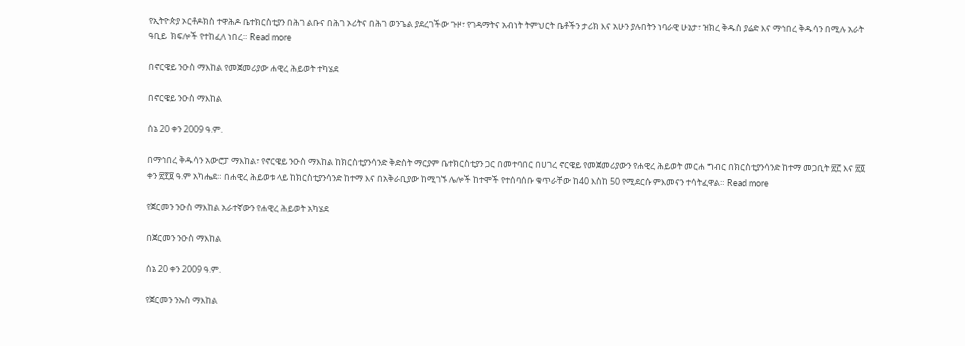የኢትዮጵያ ኦርቶዶክስ ተዋሕዶ ቤተክርስቲያን በሕገ ልቡና በሕገ ኦሪትና በሕገ ወንጌል ያደረገችው ጉዞ፣ የገዳማትና አብነት ትምህርት ቤቶችን ታሪክ እና አሁን ያሉበትን ነባራዊ ሁኔታ፣ ዝክረ ቅዱስ ያሬድ እና ማኅበረ ቅዱሳን በሚሉ አራት ዓቢይ  ክፍሎች የተከፈለ ነበረ። Read more

በኖርዌይ ንዑስ ማእከል የመጀመሪያው ሐዊረ ሕይወት ተካሄደ

በኖርዌይ ንዑስ ማእከል

ሰኔ 20 ቀን 2009 ዓ.ም.

በማኅበረ ቅዱሳን አውሮፓ ማእከል፣ የኖርዌይ ንዑስ ማእከል ከክርስቲያንሳንድ ቅድስት ማርያም ቤተክርስቲያን ጋር በመተባበር በሀገረ ኖርዌይ የመጀመሪያውን የሐዊረ ሕይወት መርሐ ግብር በክርስቲያንሳንድ ከተማ መጋቢት ፳፫ እና ፳፬  ቀን ፳፻፱ ዓ.ም አካሔደ። በሐዊረ ሕይወቱ ላይ ከክርስቲያንሳንድ ከተማ እና በአቅራቢያው ከሚገኙ ሌሎች ከተሞች የተሰባሰቡ ቁጥራቸው ከ40 እስከ 50 የሚደርሱ ምእመናን ተሳትፈዋል። Read more

የጀርመን ንዑስ ማእከል አራተኛውን የሐዊረ ሕይወት አካሄደ

በጀርመን ንዑስ ማእከል

ሰኔ 20 ቀን 2009 ዓ.ም.

የጀርመን ንኡስ ማእከል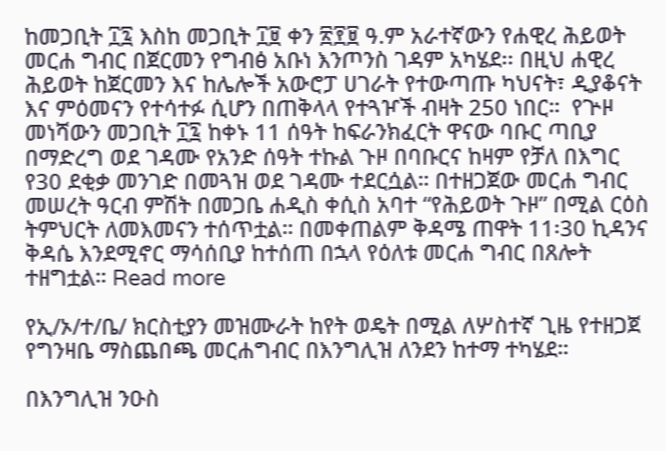ከመጋቢት ፲፯ እስከ መጋቢት ፲፱ ቀን ፳፻፱ ዓ.ም አራተኛውን የሐዊረ ሕይወት መርሐ ግብር በጀርመን የግብፅ አቡነ እንጦንስ ገዳም አካሄደ፡፡ በዚህ ሐዊረ ሕይወት ከጀርመን እና ከሌሎች አውሮፓ ሀገራት የተውጣጡ ካህናት፣ ዲያቆናት እና ምዕመናን የተሳተፉ ሲሆን በጠቅላላ የተጓዦች ብዛት 250 ነበር።  የጕዞ መነሻውን መጋቢት ፲፯ ከቀኑ 11 ሰዓት ከፍራንክፈርት ዋናው ባቡር ጣቢያ በማድረግ ወደ ገዳሙ የአንድ ሰዓት ተኩል ጉዞ በባቡርና ከዛም የቻለ በእግር  የ30 ደቂቃ መንገድ በመጓዝ ወደ ገዳሙ ተደርሷል። በተዘጋጀው መርሐ ግብር መሠረት ዓርብ ምሽት በመጋቤ ሐዲስ ቀሲስ አባተ “የሕይወት ጉዞ” በሚል ርዕስ ትምህርት ለመእመናን ተሰጥቷል። በመቀጠልም ቅዳሜ ጠዋት 11፡30 ኪዳንና ቅዳሴ እንደሚኖር ማሳሰቢያ ከተሰጠ በኋላ የዕለቱ መርሐ ግብር በጸሎት ተዘግቷል። Read more

የኢ/ኦ/ተ/ቤ/ ክርስቲያን መዝሙራት ከየት ወዴት በሚል ለሦስተኛ ጊዜ የተዘጋጀ የግንዛቤ ማስጨበጫ መርሐግብር በእንግሊዝ ለንደን ከተማ ተካሄደ።

በእንግሊዝ ንዑስ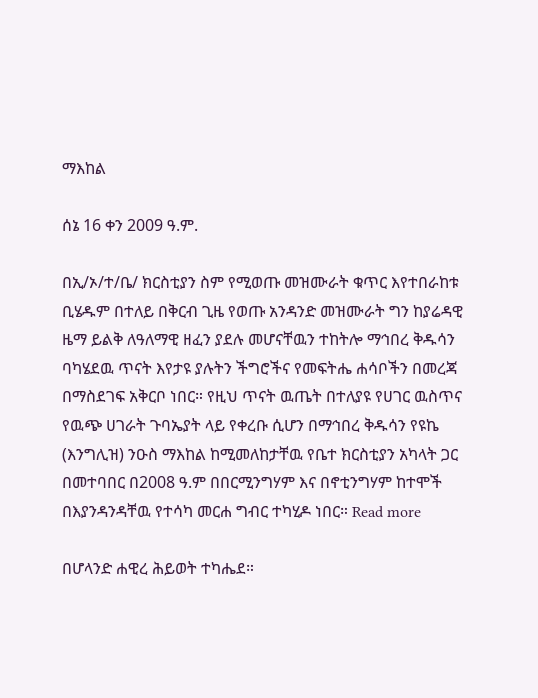ማእከል

ሰኔ 16 ቀን 2009 ዓ.ም.

በኢ/ኦ/ተ/ቤ/ ክርስቲያን ስም የሚወጡ መዝሙራት ቁጥር እየተበራከቱ ቢሄዱም በተለይ በቅርብ ጊዜ የወጡ አንዳንድ መዝሙራት ግን ከያሬዳዊ ዜማ ይልቅ ለዓለማዊ ዘፈን ያደሉ መሆናቸዉን ተከትሎ ማኅበረ ቅዱሳን ባካሄደዉ ጥናት እየታዩ ያሉትን ችግሮችና የመፍትሔ ሐሳቦችን በመረጃ በማስደገፍ አቅርቦ ነበር። የዚህ ጥናት ዉጤት በተለያዩ የሀገር ዉስጥና የዉጭ ሀገራት ጉባኤያት ላይ የቀረቡ ሲሆን በማኅበረ ቅዱሳን የዩኬ (እንግሊዝ) ንዑስ ማእከል ከሚመለከታቸዉ የቤተ ክርስቲያን አካላት ጋር በመተባበር በ2008 ዓ.ም በበርሚንግሃም እና በኖቲንግሃም ከተሞች በእያንዳንዳቸዉ የተሳካ መርሐ ግብር ተካሂዶ ነበር። Read more

በሆላንድ ሐዊረ ሕይወት ተካሔደ።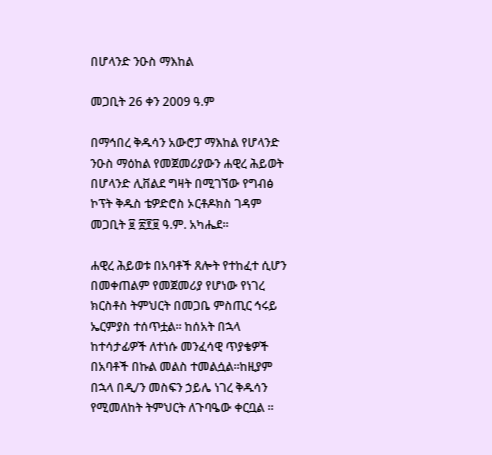በሆላንድ ንዑስ ማእከል

መጋቢት 26 ቀን 2009 ዓ.ም

በማኅበረ ቅዱሳን አውሮፓ ማእከል የሆላንድ ንዑስ ማዕከል የመጀመሪያውን ሐዊረ ሕይወት በሆላንድ ሊቨልደ ግዛት በሚገኘው የግብፅ ኮፕት ቅዱስ ቴዎድሮስ ኦርቶዶክስ ገዳም መጋቢት ፱ ፳፻፱ ዓ.ም. አካሔደ።

ሐዊረ ሕይወቱ በአባቶች ጸሎት የተከፈተ ሲሆን በመቀጠልም የመጀመሪያ የሆነው የነገረ ክርስቶስ ትምህርት በመጋቤ ምስጢር ኅሩይ ኤርምያስ ተሰጥቷል። ከሰአት በኋላ ከተሳታፊዎች ለተነሱ መንፈሳዊ ጥያቄዎች በአባቶች በኩል መልስ ተመልሷል።ከዚያም በኋላ በዲ/ን መስፍን ኃይሌ ነገረ ቅዱሳን የሚመለከት ትምህርት ለጉባዔው ቀርቧል ።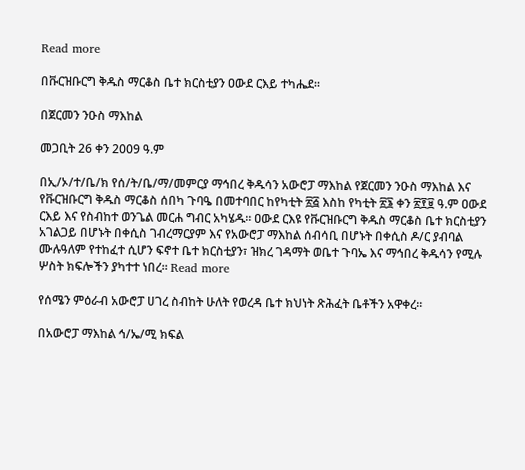Read more

በቩርዝቡርግ ቅዱስ ማርቆስ ቤተ ክርስቲያን ዐውደ ርእይ ተካሔደ።

በጀርመን ንዑስ ማእከል

መጋቢት 26 ቀን 2009 ዓ.ም

በኢ/ኦ/ተ/ቤ/ክ የሰ/ት/ቤ/ማ/መምርያ ማኅበረ ቅዱሳን አውሮፓ ማእከል የጀርመን ንዑስ ማእከል እና የቩርዝቡርግ ቅዱስ ማርቆስ ሰበካ ጉባዔ በመተባበር ከየካቲት ፳፭ እስከ የካቲት ፳፮ ቀን ፳፻፱ ዓ.ም ዐውደ ርእይ እና የስብከተ ወንጌል መርሐ ግብር አካሄዱ። ዐውደ ርእዩ የቩርዝቡርግ ቅዱስ ማርቆስ ቤተ ክርስቲያን አገልጋይ በሆኑት በቀሲስ ገብረማርያም እና የአውሮፓ ማእከል ሰብሳቢ በሆኑት በቀሲስ ዶ/ር ያብባል ሙሉዓለም የተከፈተ ሲሆን ፍኖተ ቤተ ክርስቲያን፣ ዝክረ ገዳማት ወቤተ ጉባኤ እና ማኅበረ ቅዱሳን የሚሉ ሦስት ክፍሎችን ያካተተ ነበረ። Read more

የሰሜን ምዕራብ አውሮፓ ሀገረ ስብከት ሁለት የወረዳ ቤተ ክህነት ጽሕፈት ቤቶችን አዋቀረ።

በአውሮፓ ማእከል ኅ/ኤ/ሚ ክፍል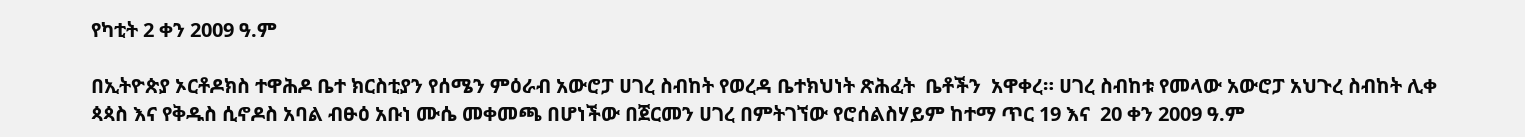የካቲት 2 ቀን 2009 ዓ.ም

በኢትዮጵያ ኦርቶዶክስ ተዋሕዶ ቤተ ክርስቲያን የሰሜን ምዕራብ አውሮፓ ሀገረ ስብከት የወረዳ ቤተክህነት ጽሕፈት  ቤቶችን  አዋቀረ። ሀገረ ስብከቱ የመላው አውሮፓ አህጉረ ስብከት ሊቀ ጳጳስ እና የቅዱስ ሲኖዶስ አባል ብፁዕ አቡነ ሙሴ መቀመጫ በሆነችው በጀርመን ሀገረ በምትገኘው የሮሰልስሃይም ከተማ ጥር 19 እና  20 ቀን 2009 ዓ.ም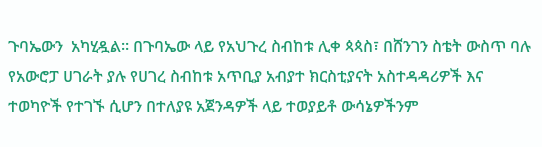ጉባኤውን  አካሂዷል። በጉባኤው ላይ የአህጉረ ስብከቱ ሊቀ ጳጳስ፣ በሸንገን ስቴት ውስጥ ባሉ የአውሮፓ ሀገራት ያሉ የሀገረ ስብከቱ አጥቢያ አብያተ ክርስቲያናት አስተዳዳሪዎች እና ተወካዮች የተገኙ ሲሆን በተለያዩ አጀንዳዎች ላይ ተወያይቶ ውሳኔዎችንም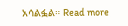አሳልፏል። Read more